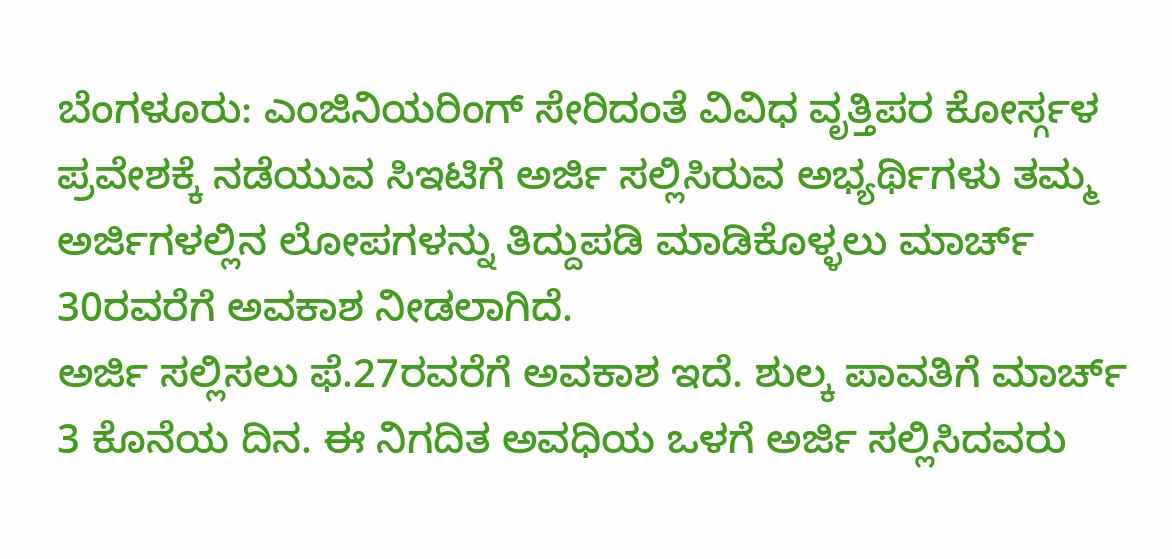ಬೆಂಗಳೂರು: ಎಂಜಿನಿಯರಿಂಗ್ ಸೇರಿದಂತೆ ವಿವಿಧ ವೃತ್ತಿಪರ ಕೋರ್ಸ್ಗಳ ಪ್ರವೇಶಕ್ಕೆ ನಡೆಯುವ ಸಿಇಟಿಗೆ ಅರ್ಜಿ ಸಲ್ಲಿಸಿರುವ ಅಭ್ಯರ್ಥಿಗಳು ತಮ್ಮ ಅರ್ಜಿಗಳಲ್ಲಿನ ಲೋಪಗಳನ್ನು ತಿದ್ದುಪಡಿ ಮಾಡಿಕೊಳ್ಳಲು ಮಾರ್ಚ್ 30ರವರೆಗೆ ಅವಕಾಶ ನೀಡಲಾಗಿದೆ.
ಅರ್ಜಿ ಸಲ್ಲಿಸಲು ಫೆ.27ರವರೆಗೆ ಅವಕಾಶ ಇದೆ. ಶುಲ್ಕ ಪಾವತಿಗೆ ಮಾರ್ಚ್ 3 ಕೊನೆಯ ದಿನ. ಈ ನಿಗದಿತ ಅವಧಿಯ ಒಳಗೆ ಅರ್ಜಿ ಸಲ್ಲಿಸಿದವರು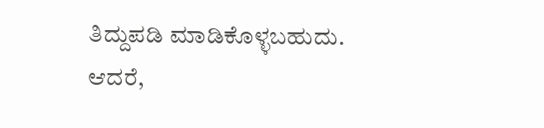ತಿದ್ದುಪಡಿ ಮಾಡಿಕೊಳ್ಳಬಹುದು. ಆದರೆ,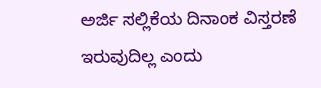ಅರ್ಜಿ ಸಲ್ಲಿಕೆಯ ದಿನಾಂಕ ವಿಸ್ತರಣೆ ಇರುವುದಿಲ್ಲ ಎಂದು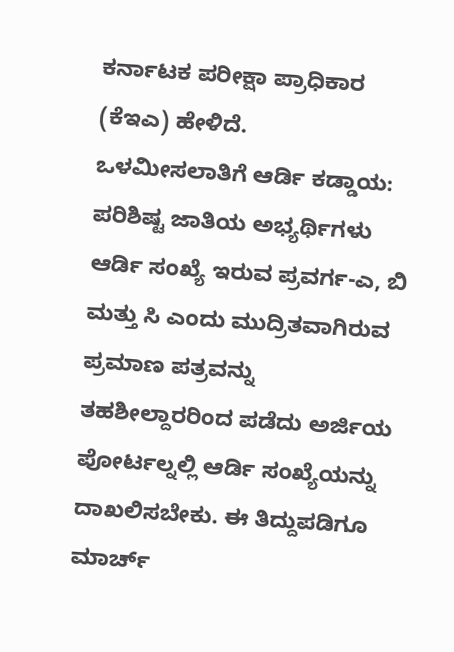ಕರ್ನಾಟಕ ಪರೀಕ್ಷಾ ಪ್ರಾಧಿಕಾರ (ಕೆಇಎ) ಹೇಳಿದೆ.
ಒಳಮೀಸಲಾತಿಗೆ ಆರ್ಡಿ ಕಡ್ಡಾಯ: ಪರಿಶಿಷ್ಟ ಜಾತಿಯ ಅಭ್ಯರ್ಥಿಗಳು ಆರ್ಡಿ ಸಂಖ್ಯೆ ಇರುವ ಪ್ರವರ್ಗ-ಎ, ಬಿ ಮತ್ತು ಸಿ ಎಂದು ಮುದ್ರಿತವಾಗಿರುವ ಪ್ರಮಾಣ ಪತ್ರವನ್ನು ತಹಶೀಲ್ದಾರರಿಂದ ಪಡೆದು ಅರ್ಜಿಯ ಪೋರ್ಟಲ್ನಲ್ಲಿ ಆರ್ಡಿ ಸಂಖ್ಯೆಯನ್ನು ದಾಖಲಿಸಬೇಕು. ಈ ತಿದ್ದುಪಡಿಗೂ ಮಾರ್ಚ್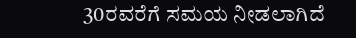30ರವರೆಗೆ ಸಮಯ ನೀಡಲಾಗಿದೆ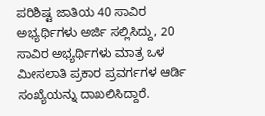ಪರಿಶಿಷ್ಟ ಜಾತಿಯ 40 ಸಾವಿರ ಅಭ್ಯರ್ಥಿಗಳು ಅರ್ಜಿ ಸಲ್ಲಿಸಿದ್ದು, 20 ಸಾವಿರ ಅಭ್ಯರ್ಥಿಗಳು ಮಾತ್ರ ಒಳ ಮೀಸಲಾತಿ ಪ್ರಕಾರ ಪ್ರವರ್ಗಗಳ ಆರ್ಡಿ ಸಂಖ್ಯೆಯನ್ನು ದಾಖಲಿಸಿದ್ದಾರೆ.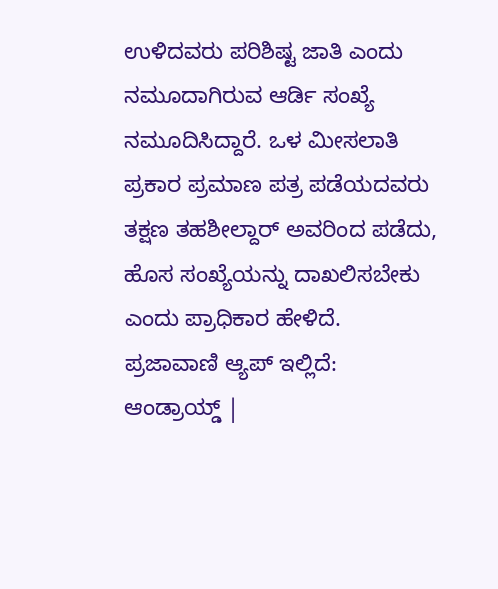ಉಳಿದವರು ಪರಿಶಿಷ್ಟ ಜಾತಿ ಎಂದು ನಮೂದಾಗಿರುವ ಆರ್ಡಿ ಸಂಖ್ಯೆ ನಮೂದಿಸಿದ್ದಾರೆ. ಒಳ ಮೀಸಲಾತಿ ಪ್ರಕಾರ ಪ್ರಮಾಣ ಪತ್ರ ಪಡೆಯದವರು ತಕ್ಷಣ ತಹಶೀಲ್ದಾರ್ ಅವರಿಂದ ಪಡೆದು, ಹೊಸ ಸಂಖ್ಯೆಯನ್ನು ದಾಖಲಿಸಬೇಕು ಎಂದು ಪ್ರಾಧಿಕಾರ ಹೇಳಿದೆ.
ಪ್ರಜಾವಾಣಿ ಆ್ಯಪ್ ಇಲ್ಲಿದೆ: ಆಂಡ್ರಾಯ್ಡ್ |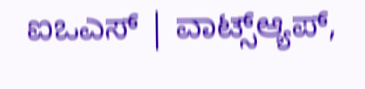ಐಒಎಸ್ | ವಾಟ್ಸ್ಆ್ಯಪ್,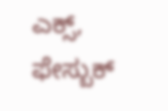ಎಕ್ಸ್, ಫೇಸ್ಬುಕ್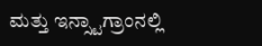ಮತ್ತು ಇನ್ಸ್ಟಾಗ್ರಾಂನಲ್ಲಿ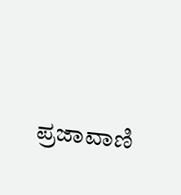ಪ್ರಜಾವಾಣಿ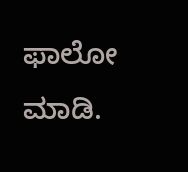ಫಾಲೋ ಮಾಡಿ.